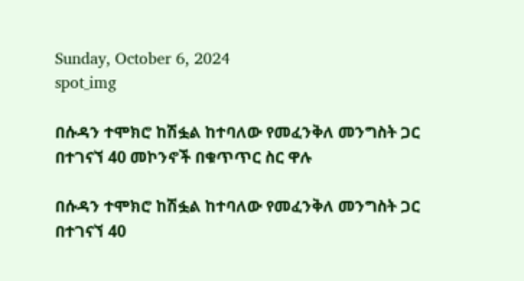Sunday, October 6, 2024
spot_img

በሱዳን ተሞክሮ ከሽፏል ከተባለው የመፈንቅለ መንግስት ጋር በተገናኘ 40 መኮንኖች በቁጥጥር ስር ዋሉ

በሱዳን ተሞክሮ ከሽፏል ከተባለው የመፈንቅለ መንግስት ጋር በተገናኘ 40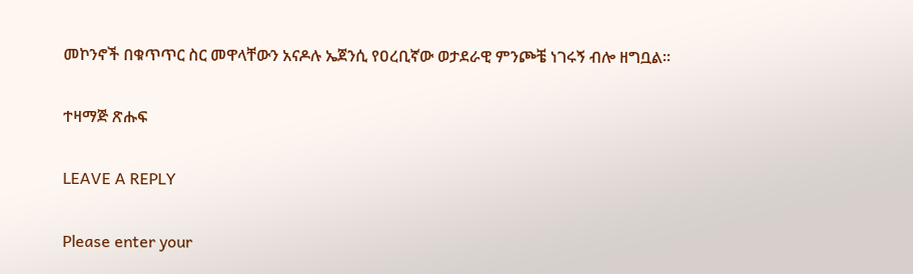መኮንኖች በቁጥጥር ስር መዋላቸውን አናዶሉ ኤጀንሲ የዐረቢኛው ወታደራዊ ምንጮቼ ነገሩኝ ብሎ ዘግቧል፡፡

ተዛማጅ ጽሑፍ

LEAVE A REPLY

Please enter your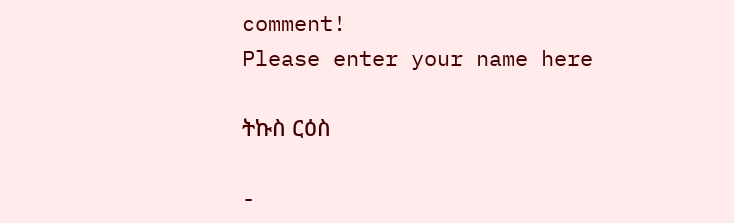comment!
Please enter your name here

ትኩስ ርዕስ

-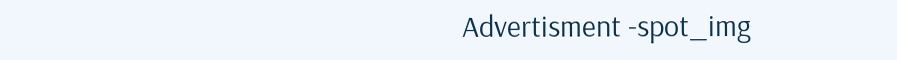Advertisment -spot_img